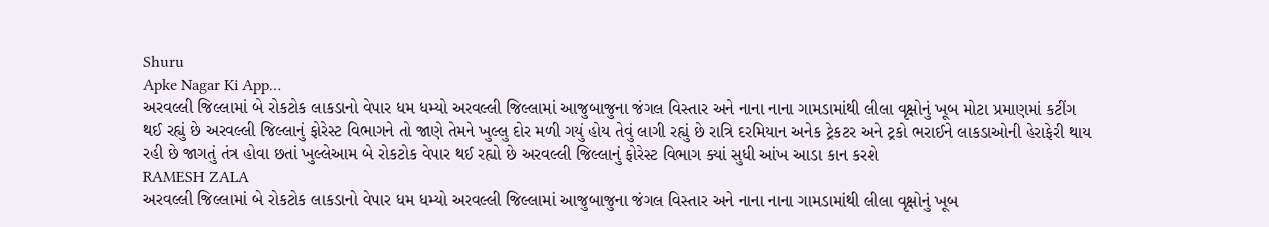Shuru
Apke Nagar Ki App…
અરવલ્લી જિલ્લામાં બે રોકટોક લાકડાનો વેપાર ધમ ધમ્યો અરવલ્લી જિલ્લામાં આજુબાજુના જંગલ વિસ્તાર અને નાના નાના ગામડામાંથી લીલા વૃક્ષોનું ખૂબ મોટા પ્રમાણમાં કટીંગ થઈ રહ્યું છે અરવલ્લી જિલ્લાનું ફોરેસ્ટ વિભાગને તો જાણે તેમને ખુલ્લુ દોર મળી ગયું હોય તેવું લાગી રહ્યું છે રાત્રિ દરમિયાન અનેક ટ્રેકટર અને ટ્રકો ભરાઈને લાકડાઓની હેરાફેરી થાય રહી છે જાગતું તંત્ર હોવા છતાં ખુલ્લેઆમ બે રોકટોક વેપાર થઈ રહ્યો છે અરવલ્લી જિલ્લાનું ફોરેસ્ટ વિભાગ ક્યાં સુધી આંખ આડા કાન કરશે
RAMESH ZALA
અરવલ્લી જિલ્લામાં બે રોકટોક લાકડાનો વેપાર ધમ ધમ્યો અરવલ્લી જિલ્લામાં આજુબાજુના જંગલ વિસ્તાર અને નાના નાના ગામડામાંથી લીલા વૃક્ષોનું ખૂબ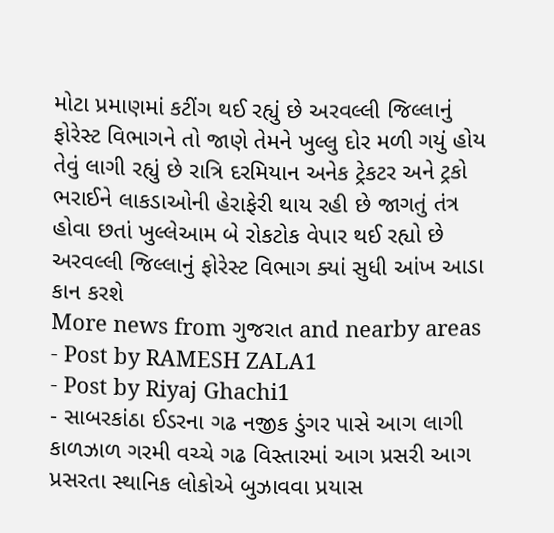મોટા પ્રમાણમાં કટીંગ થઈ રહ્યું છે અરવલ્લી જિલ્લાનું ફોરેસ્ટ વિભાગને તો જાણે તેમને ખુલ્લુ દોર મળી ગયું હોય તેવું લાગી રહ્યું છે રાત્રિ દરમિયાન અનેક ટ્રેકટર અને ટ્રકો ભરાઈને લાકડાઓની હેરાફેરી થાય રહી છે જાગતું તંત્ર હોવા છતાં ખુલ્લેઆમ બે રોકટોક વેપાર થઈ રહ્યો છે અરવલ્લી જિલ્લાનું ફોરેસ્ટ વિભાગ ક્યાં સુધી આંખ આડા કાન કરશે
More news from ગુજરાત and nearby areas
- Post by RAMESH ZALA1
- Post by Riyaj Ghachi1
- સાબરકાંઠા ઈડરના ગઢ નજીક ડુંગર પાસે આગ લાગી કાળઝાળ ગરમી વચ્ચે ગઢ વિસ્તારમાં આગ પ્રસરી આગ પ્રસરતા સ્થાનિક લોકોએ બુઝાવવા પ્રયાસ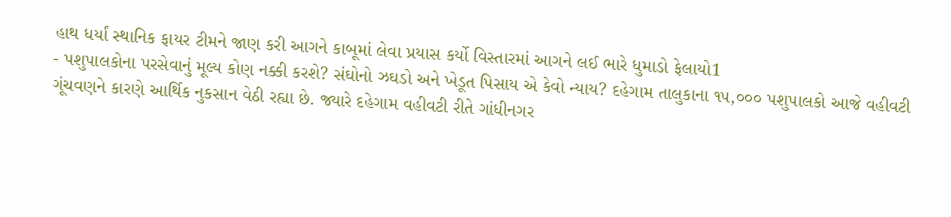હાથ ધર્યાં સ્થાનિક ફાયર ટીમને જાણ કરી આગને કાબૂમાં લેવા પ્રયાસ કર્યો વિસ્તારમાં આગને લઈ ભારે ધુમાડો ફેલાયો1
- પશુપાલકોના પરસેવાનું મૂલ્ય કોણ નક્કી કરશે? સંઘોનો ઝઘડો અને ખેડૂત પિસાય એ કેવો ન્યાય? દહેગામ તાલુકાના ૧૫,૦૦૦ પશુપાલકો આજે વહીવટી ગૂંચવણને કારણે આર્થિક નુકસાન વેઠી રહ્યા છે. જ્યારે દહેગામ વહીવટી રીતે ગાંધીનગર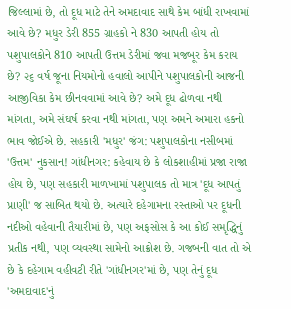જિલ્લામાં છે, તો દૂધ માટે તેને અમદાવાદ સાથે કેમ બાંધી રાખવામાં આવે છે? મધુર ડેરી 855 ગ્રાહકો ને 830 આપતી હોય તો પશુપાલકોને 810 આપતી ઉત્તમ ડેરીમાં જવા મજબૂર કેમ કરાય છે? ૨૬ વર્ષ જૂના નિયમોનો હવાલો આપીને પશુપાલકોની આજની આજીવિકા કેમ છીનવવામાં આવે છે? અમે દૂધ ઢોળવા નથી માંગતા, અમે સંઘર્ષ કરવા નથી માંગતા, પણ અમને અમારા હકનો ભાવ જોઈએ છે. સહકારી 'મધુર' જંગ: પશુપાલકોના નસીબમાં 'ઉત્તમ' નુકસાન! ગાંધીનગર: કહેવાય છે કે લોકશાહીમાં પ્રજા રાજા હોય છે, પણ સહકારી માળખામાં પશુપાલક તો માત્ર 'દૂધ આપતું પ્રાણી' જ સાબિત થયો છે. અત્યારે દહેગામના રસ્તાઓ પર દૂધની નદીઓ વહેવાની તૈયારીમાં છે, પણ અફસોસ કે આ કોઈ સમૃદ્ધિનું પ્રતીક નથી, પણ વ્યવસ્થા સામેનો આક્રોશ છે. ગજબની વાત તો એ છે કે દહેગામ વહીવટી રીતે 'ગાંધીનગર'માં છે, પણ તેનું દૂધ 'અમદાવાદ'નું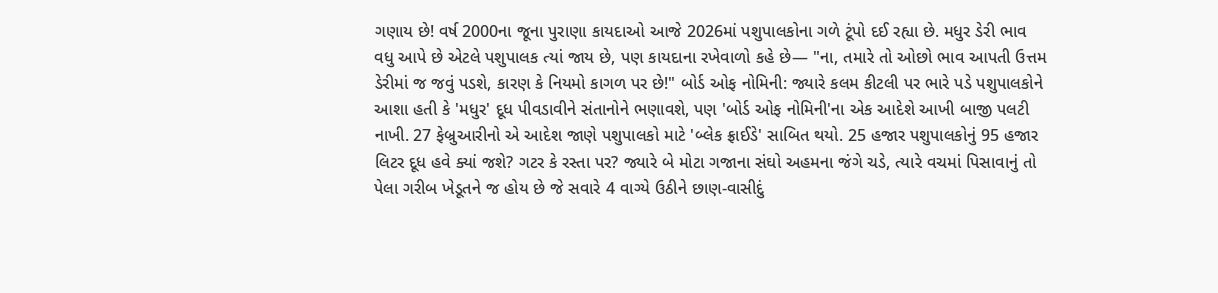ગણાય છે! વર્ષ 2000ના જૂના પુરાણા કાયદાઓ આજે 2026માં પશુપાલકોના ગળે ટૂંપો દઈ રહ્યા છે. મધુર ડેરી ભાવ વધુ આપે છે એટલે પશુપાલક ત્યાં જાય છે, પણ કાયદાના રખેવાળો કહે છે— "ના, તમારે તો ઓછો ભાવ આપતી ઉત્તમ ડેરીમાં જ જવું પડશે, કારણ કે નિયમો કાગળ પર છે!" બોર્ડ ઓફ નોમિની: જ્યારે કલમ કીટલી પર ભારે પડે પશુપાલકોને આશા હતી કે 'મધુર' દૂધ પીવડાવીને સંતાનોને ભણાવશે, પણ 'બોર્ડ ઓફ નોમિની'ના એક આદેશે આખી બાજી પલટી નાખી. 27 ફેબ્રુઆરીનો એ આદેશ જાણે પશુપાલકો માટે 'બ્લેક ફ્રાઈડે' સાબિત થયો. 25 હજાર પશુપાલકોનું 95 હજાર લિટર દૂધ હવે ક્યાં જશે? ગટર કે રસ્તા પર? જ્યારે બે મોટા ગજાના સંઘો અહમના જંગે ચડે, ત્યારે વચમાં પિસાવાનું તો પેલા ગરીબ ખેડૂતને જ હોય છે જે સવારે 4 વાગ્યે ઉઠીને છાણ-વાસીદું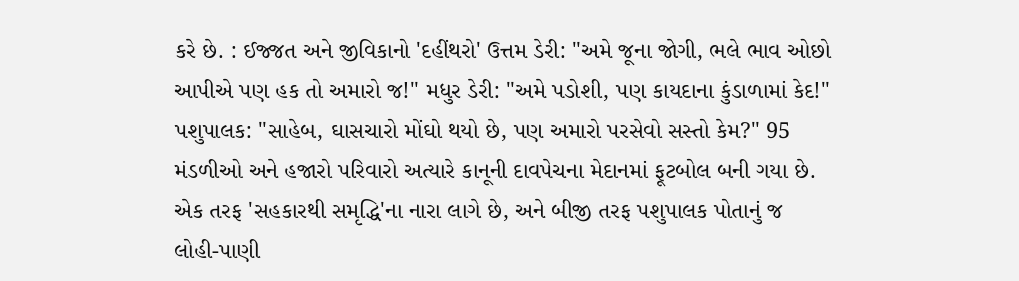કરે છે. : ઈજ્જત અને જીવિકાનો 'દહીંથરો' ઉત્તમ ડેરી: "અમે જૂના જોગી, ભલે ભાવ ઓછો આપીએ પણ હક તો અમારો જ!" મધુર ડેરી: "અમે પડોશી, પણ કાયદાના કુંડાળામાં કેદ!" પશુપાલક: "સાહેબ, ઘાસચારો મોંઘો થયો છે, પણ અમારો પરસેવો સસ્તો કેમ?" 95 મંડળીઓ અને હજારો પરિવારો અત્યારે કાનૂની દાવપેચના મેદાનમાં ફૂટબોલ બની ગયા છે. એક તરફ 'સહકારથી સમૃદ્ધિ'ના નારા લાગે છે, અને બીજી તરફ પશુપાલક પોતાનું જ લોહી-પાણી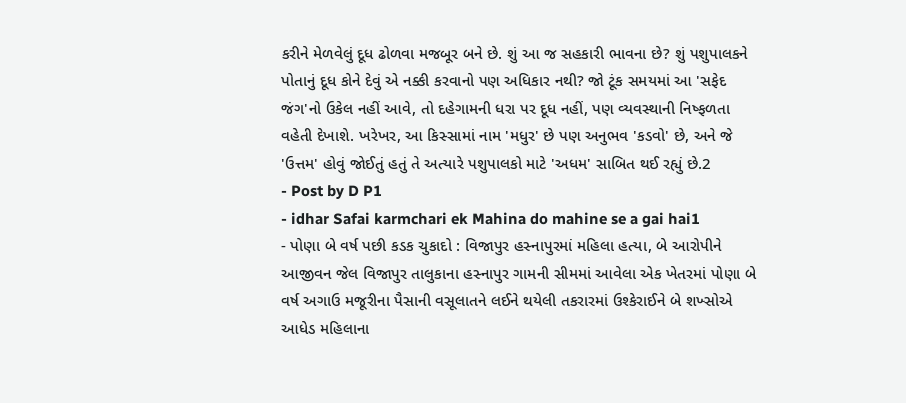કરીને મેળવેલું દૂધ ઢોળવા મજબૂર બને છે. શું આ જ સહકારી ભાવના છે? શું પશુપાલકને પોતાનું દૂધ કોને દેવું એ નક્કી કરવાનો પણ અધિકાર નથી? જો ટૂંક સમયમાં આ 'સફેદ જંગ'નો ઉકેલ નહીં આવે, તો દહેગામની ધરા પર દૂધ નહીં, પણ વ્યવસ્થાની નિષ્ફળતા વહેતી દેખાશે. ખરેખર, આ કિસ્સામાં નામ 'મધુર' છે પણ અનુભવ 'કડવો' છે, અને જે 'ઉત્તમ' હોવું જોઈતું હતું તે અત્યારે પશુપાલકો માટે 'અધમ' સાબિત થઈ રહ્યું છે.2
- Post by D P1
- idhar Safai karmchari ek Mahina do mahine se a gai hai1
- પોણા બે વર્ષ પછી કડક ચુકાદો : વિજાપુર હસ્નાપુરમાં મહિલા હત્યા, બે આરોપીને આજીવન જેલ વિજાપુર તાલુકાના હસ્નાપુર ગામની સીમમાં આવેલા એક ખેતરમાં પોણા બે વર્ષ અગાઉ મજૂરીના પૈસાની વસૂલાતને લઈને થયેલી તકરારમાં ઉશ્કેરાઈને બે શખ્સોએ આધેડ મહિલાના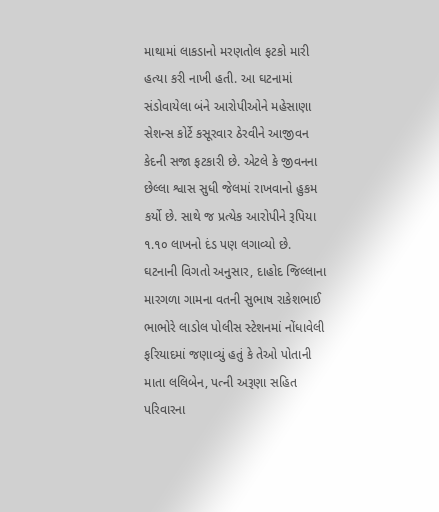માથામાં લાકડાનો મરણતોલ ફટકો મારી હત્યા કરી નાખી હતી. આ ઘટનામાં સંડોવાયેલા બંને આરોપીઓને મહેસાણા સેશન્સ કોર્ટે કસૂરવાર ઠેરવીને આજીવન કેદની સજા ફટકારી છે. એટલે કે જીવનના છેલ્લા શ્વાસ સુધી જેલમાં રાખવાનો હુકમ કર્યો છે. સાથે જ પ્રત્યેક આરોપીને રૂપિયા ૧.૧૦ લાખનો દંડ પણ લગાવ્યો છે. ઘટનાની વિગતો અનુસાર, દાહોદ જિલ્લાના મારગળા ગામના વતની સુભાષ રાકેશભાઈ ભાભોરે લાડોલ પોલીસ સ્ટેશનમાં નોંધાવેલી ફરિયાદમાં જણાવ્યું હતું કે તેઓ પોતાની માતા લલિબેન, પત્ની અરૂણા સહિત પરિવારના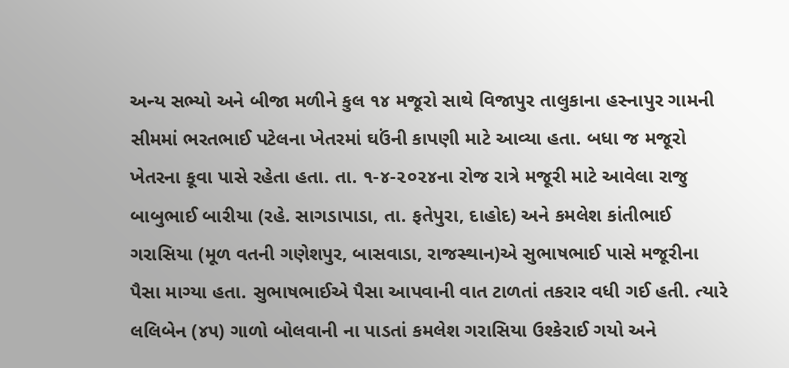અન્ય સભ્યો અને બીજા મળીને કુલ ૧૪ મજૂરો સાથે વિજાપુર તાલુકાના હસ્નાપુર ગામની સીમમાં ભરતભાઈ પટેલના ખેતરમાં ઘઉંની કાપણી માટે આવ્યા હતા. બધા જ મજૂરો ખેતરના કૂવા પાસે રહેતા હતા. તા. ૧-૪-૨૦૨૪ના રોજ રાત્રે મજૂરી માટે આવેલા રાજુ બાબુભાઈ બારીયા (રહે. સાગડાપાડા, તા. ફતેપુરા, દાહોદ) અને કમલેશ કાંતીભાઈ ગરાસિયા (મૂળ વતની ગણેશપુર, બાસવાડા, રાજસ્થાન)એ સુભાષભાઈ પાસે મજૂરીના પૈસા માગ્યા હતા. સુભાષભાઈએ પૈસા આપવાની વાત ટાળતાં તકરાર વધી ગઈ હતી. ત્યારે લલિબેન (૪૫) ગાળો બોલવાની ના પાડતાં કમલેશ ગરાસિયા ઉશ્કેરાઈ ગયો અને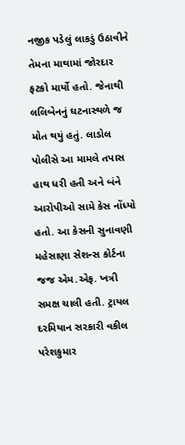નજીક પડેલું લાકડું ઉઠાવીને તેમના માથામાં જોરદાર ફટકો માર્યો હતો. જેનાથી લલિબેનનું ઘટનાસ્થળે જ મોત થયું હતું. લાડોલ પોલીસે આ મામલે તપાસ હાથ ધરી હતી અને બંને આરોપીઓ સામે કેસ નોંધ્યો હતો. આ કેસની સુનાવણી મહેસાણા સેશન્સ કોર્ટના જજ એમ.એફ. ખત્રી સમક્ષ ચાલી હતી. ટ્રાયલ દરમિયાન સરકારી વકીલ પરેશકુમાર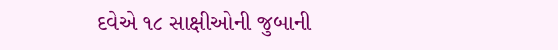દવેએ ૧૮ સાક્ષીઓની જુબાની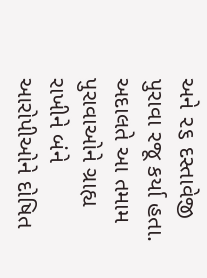અને ૨૬ દસ્તાવેજી પુરાવા રજૂ કર્યા હતા. અદાલતે આ તમામ પુરાવાઓને ગ્રાહ્ય રાખીને બંને આરોપીઓને દોષિત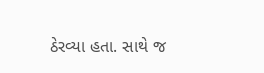ઠેરવ્યા હતા. સાથે જ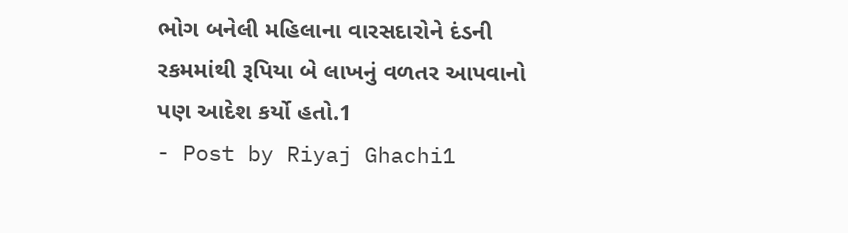ભોગ બનેલી મહિલાના વારસદારોને દંડની રકમમાંથી રૂપિયા બે લાખનું વળતર આપવાનો પણ આદેશ કર્યો હતો.1
- Post by Riyaj Ghachi1